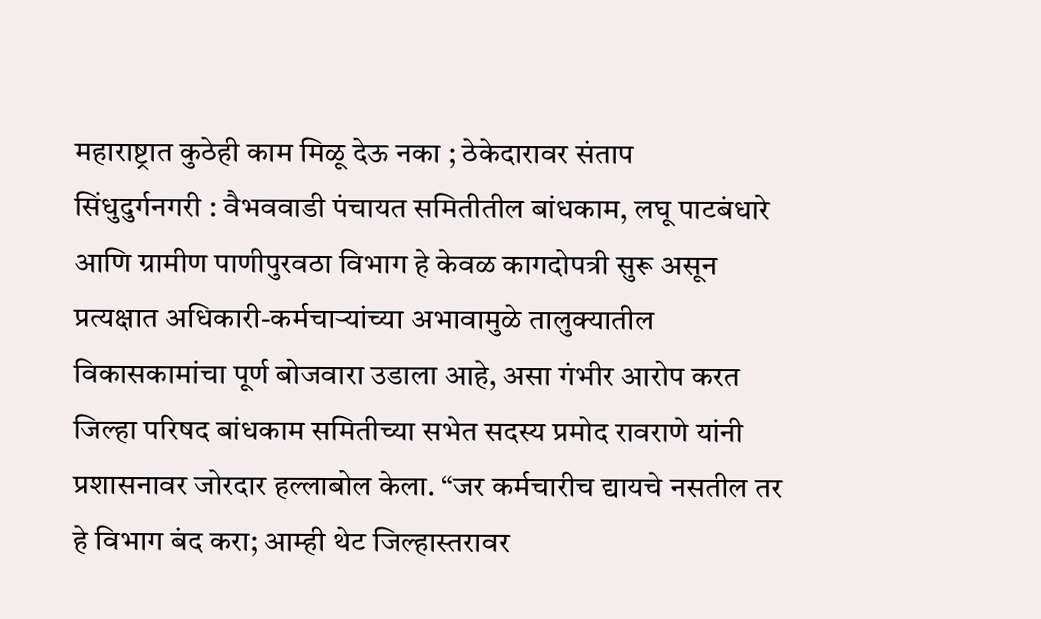महाराष्ट्रात कुठेही काम मिळू देऊ नका ; ठेकेदारावर संताप
सिंधुदुर्गनगरी : वैभववाडी पंचायत समितीतील बांधकाम, लघू पाटबंधारे आणि ग्रामीण पाणीपुरवठा विभाग हे केवळ कागदोपत्री सुरू असून प्रत्यक्षात अधिकारी-कर्मचाऱ्यांच्या अभावामुळे तालुक्यातील विकासकामांचा पूर्ण बोजवारा उडाला आहे, असा गंभीर आरोप करत जिल्हा परिषद बांधकाम समितीच्या सभेत सदस्य प्रमोद रावराणे यांनी प्रशासनावर जोरदार हल्लाबोल केला. “जर कर्मचारीच द्यायचे नसतील तर हे विभाग बंद करा; आम्ही थेट जिल्हास्तरावर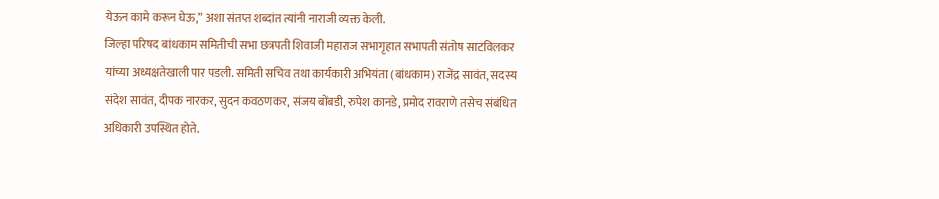येऊन कामे करून घेऊ,” अशा संतप्त शब्दांत त्यांनी नाराजी व्यक्त केली.
जिल्हा परिषद बांधकाम समितीची सभा छत्रपती शिवाजी महाराज सभागृहात सभापती संतोष साटविलकर यांच्या अध्यक्षतेखाली पार पडली. समिती सचिव तथा कार्यकारी अभियंता (बांधकाम) राजेंद्र सावंत, सदस्य संदेश सावंत, दीपक नारकर, सुदन कवठणकर, संजय बोंबडी, रुपेश कानडे, प्रमोद रावराणे तसेच संबंधित अधिकारी उपस्थित होते.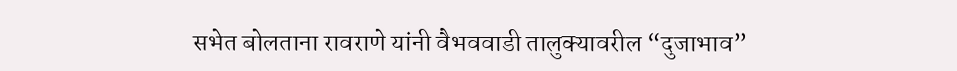सभेत बोलताना रावराणे यांनी वैभववाडी तालुक्यावरील “दुजाभाव”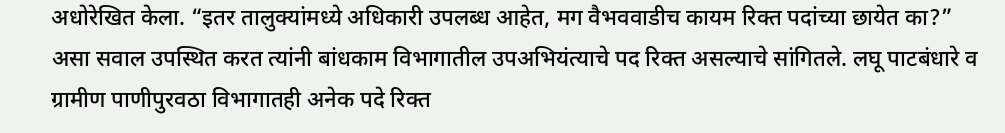अधोरेखित केला. “इतर तालुक्यांमध्ये अधिकारी उपलब्ध आहेत, मग वैभववाडीच कायम रिक्त पदांच्या छायेत का?” असा सवाल उपस्थित करत त्यांनी बांधकाम विभागातील उपअभियंत्याचे पद रिक्त असल्याचे सांगितले. लघू पाटबंधारे व ग्रामीण पाणीपुरवठा विभागातही अनेक पदे रिक्त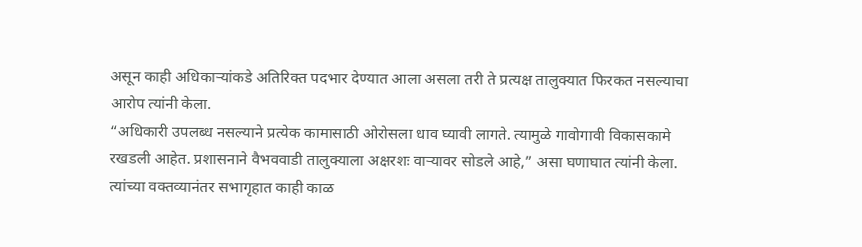असून काही अधिकाऱ्यांकडे अतिरिक्त पदभार देण्यात आला असला तरी ते प्रत्यक्ष तालुक्यात फिरकत नसल्याचा आरोप त्यांनी केला.
“अधिकारी उपलब्ध नसल्याने प्रत्येक कामासाठी ओरोसला धाव घ्यावी लागते. त्यामुळे गावोगावी विकासकामे रखडली आहेत. प्रशासनाने वैभववाडी तालुक्याला अक्षरशः वाऱ्यावर सोडले आहे,” असा घणाघात त्यांनी केला. त्यांच्या वक्तव्यानंतर सभागृहात काही काळ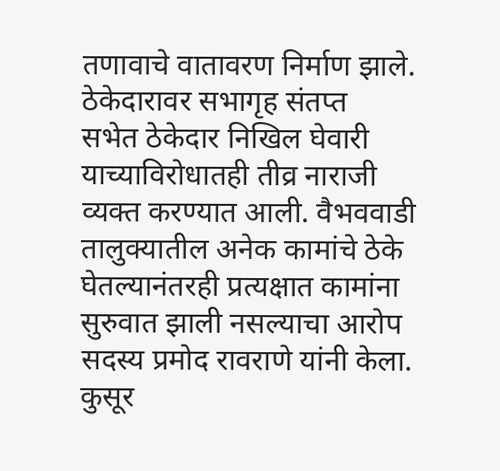तणावाचे वातावरण निर्माण झाले.
ठेकेदारावर सभागृह संतप्त
सभेत ठेकेदार निखिल घेवारी याच्याविरोधातही तीव्र नाराजी व्यक्त करण्यात आली. वैभववाडी तालुक्यातील अनेक कामांचे ठेके घेतल्यानंतरही प्रत्यक्षात कामांना सुरुवात झाली नसल्याचा आरोप सदस्य प्रमोद रावराणे यांनी केला. कुसूर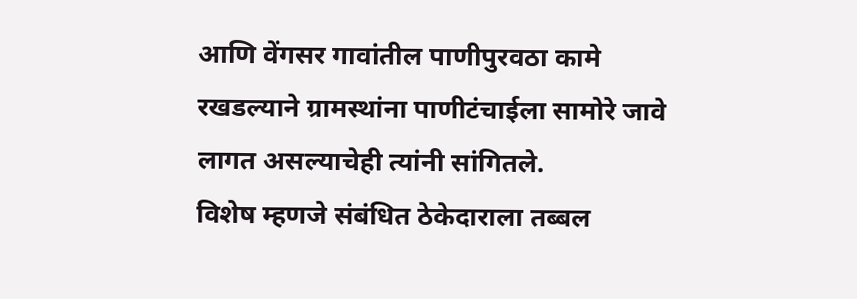आणि वेंगसर गावांतील पाणीपुरवठा कामे रखडल्याने ग्रामस्थांना पाणीटंचाईला सामोरे जावे लागत असल्याचेही त्यांनी सांगितले.
विशेष म्हणजे संबंधित ठेकेदाराला तब्बल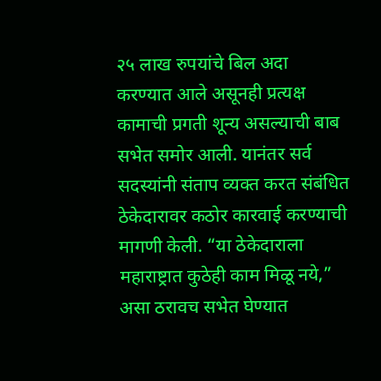२५ लाख रुपयांचे बिल अदा करण्यात आले असूनही प्रत्यक्ष कामाची प्रगती शून्य असल्याची बाब सभेत समोर आली. यानंतर सर्व सदस्यांनी संताप व्यक्त करत संबंधित ठेकेदारावर कठोर कारवाई करण्याची मागणी केली. “या ठेकेदाराला महाराष्ट्रात कुठेही काम मिळू नये,” असा ठरावच सभेत घेण्यात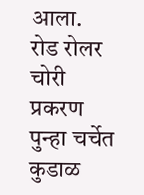आला.
रोड रोलर चोरी प्रकरण पुन्हा चर्चेत
कुडाळ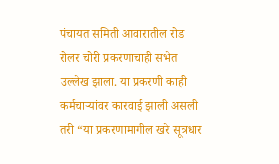पंचायत समिती आवारातील रोड रोलर चोरी प्रकरणाचाही सभेत उल्लेख झाला. या प्रकरणी काही कर्मचाऱ्यांवर कारवाई झाली असली तरी “या प्रकरणामागील खरे सूत्रधार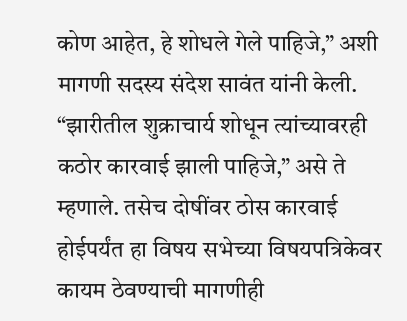कोण आहेत, हे शोधले गेले पाहिजे,” अशी मागणी सदस्य संदेश सावंत यांनी केली. “झारीतील शुक्राचार्य शोधून त्यांच्यावरही कठोर कारवाई झाली पाहिजे,” असे ते म्हणाले. तसेच दोषींवर ठोस कारवाई होईपर्यंत हा विषय सभेच्या विषयपत्रिकेवर कायम ठेवण्याची मागणीही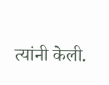त्यांनी केली.